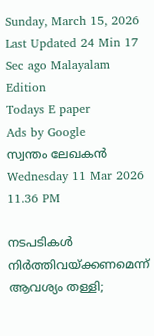Sunday, March 15, 2026 Last Updated 24 Min 17 Sec ago Malayalam Edition
Todays E paper
Ads by Google
സ്വന്തം ലേഖകന്‍
Wednesday 11 Mar 2026 11.36 PM

നടപടികള്‍ നിര്‍ത്തിവയ്‌ക്കണമെന്ന്‌ ആവശ്യം തള്ളി;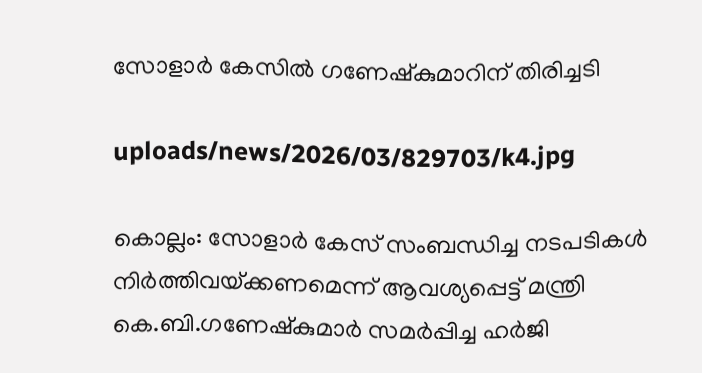സോളാര്‍ കേസില്‍ ഗണേഷ്‌കുമാറിന്‌ തിരിച്ചടി

uploads/news/2026/03/829703/k4.jpg

കൊല്ലം: സോളാര്‍ കേസ്‌ സംബന്ധിച്ച നടപടികള്‍ നിര്‍ത്തിവയ്‌ക്കണമെന്ന്‌ ആവശ്യപ്പെട്ട്‌ മന്ത്രി കെ.ബി.ഗണേഷ്‌കുമാര്‍ സമര്‍പ്പിച്ച ഹര്‍ജി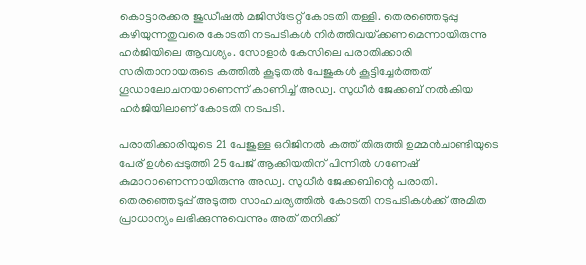കൊട്ടാരക്കര ജുഡീഷല്‍ മജിസ്‌ട്രേറ്റ്‌ കോടതി തള്ളി. തെരഞ്ഞെടുപ്പു കഴിയുന്നതുവരെ കോടതി നടപടികള്‍ നിര്‍ത്തിവയ്‌ക്കണമെന്നായിരുന്നു ഹര്‍ജിയിലെ ആവശ്യം. സോളാര്‍ കേസിലെ പരാതിക്കാരി സരിതാനായരുടെ കത്തില്‍ കൂടുതല്‍ പേജുകള്‍ കൂട്ടിച്ചേര്‍ത്തത്‌ ഗൂഡാലോചനയാണെന്ന്‌ കാണിച്ച്‌ അഡ്വ. സുധീര്‍ ജേക്കബ്‌ നല്‍കിയ ഹര്‍ജിയിലാണ്‌ കോടതി നടപടി.

പരാതിക്കാരിയുടെ 21 പേജുള്ള ഒറിജിനല്‍ കത്ത്‌ തിരുത്തി ഉമ്മന്‍ചാണ്ടിയുടെ പേര്‌ ഉള്‍പ്പെടുത്തി 25 പേജ്‌ ആക്കിയതിന്‌ പിന്നില്‍ ഗണേഷ്‌ കുമാറാണെന്നായിരുന്നു അഡ്വ. സുധീര്‍ ജേക്കബിന്റെ പരാതി. തെരഞ്ഞെടുപ്പ്‌ അടുത്ത സാഹചര്യത്തില്‍ കോടതി നടപടികള്‍ക്ക്‌ അമിത പ്രാധാന്യം ലഭിക്കുന്നുവെന്നും അത്‌ തനിക്ക്‌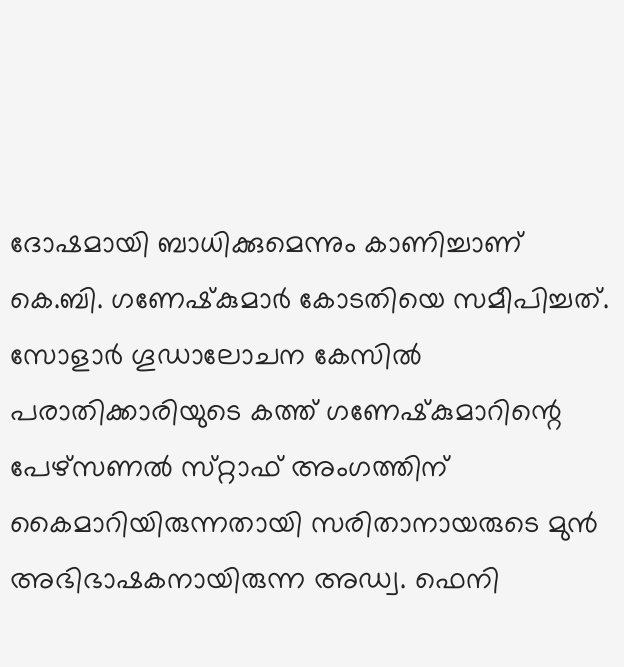ദോഷമായി ബാധിക്കുമെന്നും കാണിച്ചാണ്‌ കെ.ബി. ഗണേഷ്‌കുമാര്‍ കോടതിയെ സമീപിച്ചത്‌. സോളാര്‍ ഗൂഡാലോചന കേസില്‍ പരാതിക്കാരിയുടെ കത്ത്‌ ഗണേഷ്‌കുമാറിന്റെ പേഴ്‌സണല്‍ സ്‌റ്റാഫ്‌ അംഗത്തിന്‌ കൈമാറിയിരുന്നതായി സരിതാനായരുടെ മുന്‍ അഭിഭാഷകനായിരുന്ന അഡ്വ. ഫെനി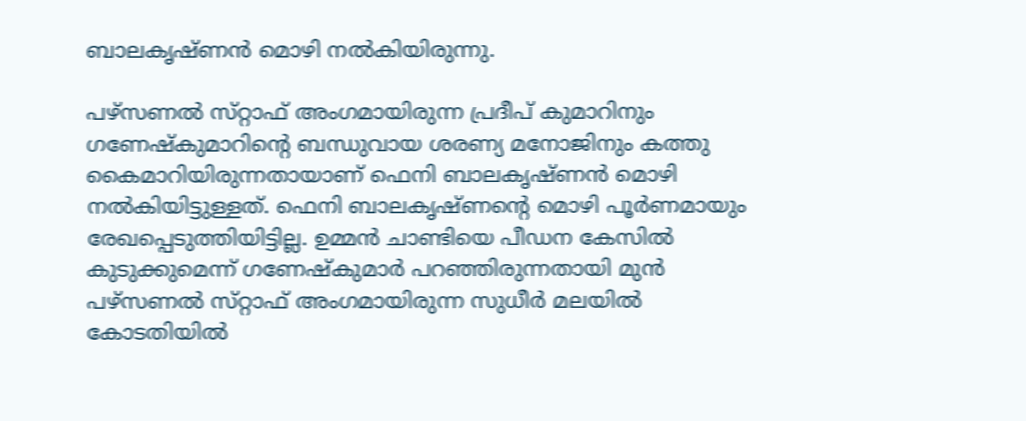ബാലകൃഷ്‌ണന്‍ മൊഴി നല്‍കിയിരുന്നു.

പഴ്‌സണല്‍ സ്‌റ്റാഫ്‌ അംഗമായിരുന്ന പ്രദീപ്‌ കുമാറിനും ഗണേഷ്‌കുമാറിന്റെ ബന്ധുവായ ശരണ്യ മനോജിനും കത്തു കൈമാറിയിരുന്നതായാണ്‌ ഫെനി ബാലകൃഷ്‌ണന്‍ മൊഴി നല്‍കിയിട്ടുള്ളത്‌. ഫെനി ബാലകൃഷ്‌ണന്റെ മൊഴി പൂര്‍ണമായും രേഖപ്പെടുത്തിയിട്ടില്ല. ഉമ്മന്‍ ചാണ്ടിയെ പീഡന കേസില്‍ കുടുക്കുമെന്ന്‌ ഗണേഷ്‌കുമാര്‍ പറഞ്ഞിരുന്നതായി മുന്‍ പഴ്‌സണല്‍ സ്‌റ്റാഫ്‌ അംഗമായിരുന്ന സുധീര്‍ മലയില്‍ കോടതിയില്‍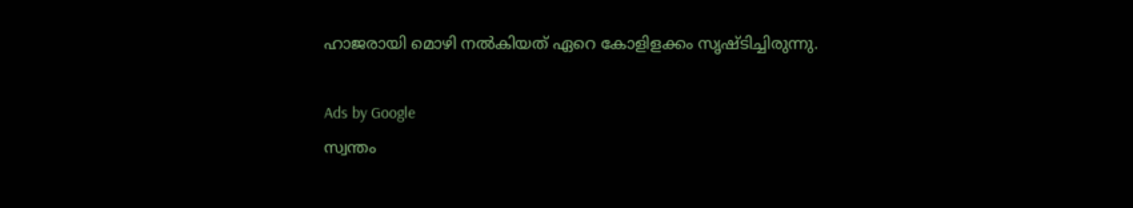ഹാജരായി മൊഴി നല്‍കിയത്‌ ഏറെ കോളിളക്കം സൃഷ്‌ടിച്ചിരുന്നു.

Ads by Google
സ്വന്തം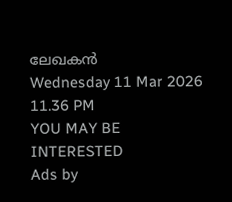ലേഖകന്‍
Wednesday 11 Mar 2026 11.36 PM
YOU MAY BE INTERESTED
Ads by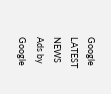Google
LATEST NEWS
Ads by Google